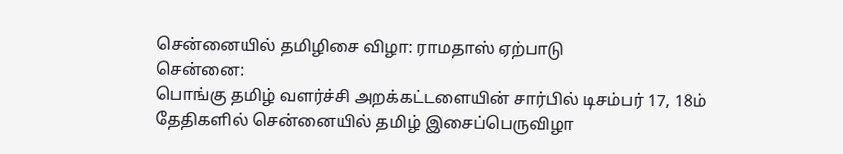சென்னையில் தமிழிசை விழா: ராமதாஸ் ஏற்பாடு
சென்னை:
பொங்கு தமிழ் வளர்ச்சி அறக்கட்டளையின் சார்பில் டிசம்பர் 17, 18ம் தேதிகளில் சென்னையில் தமிழ் இசைப்பெருவிழா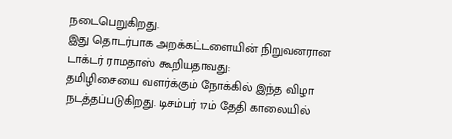நடைபெறுகிறது.
இது தொடர்பாக அறக்கட்டளையின் நிறுவனரான டாக்டர் ராமதாஸ் கூறியதாவது:
தமிழிசையை வளர்க்கும் நோக்கில் இந்த விழா நடத்தப்படுகிறது. டிசம்பர் 17ம் தேதி காலையில்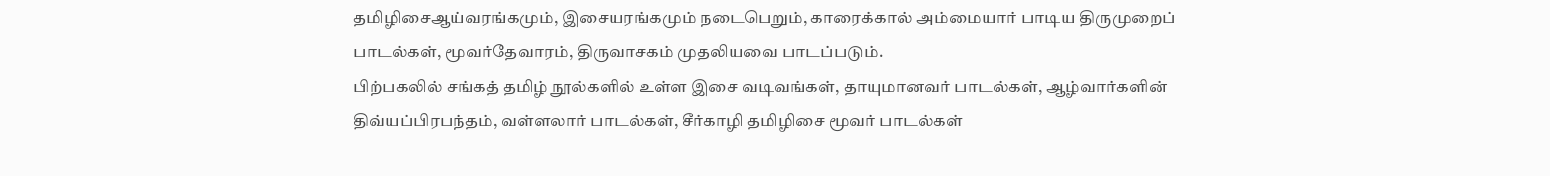தமிழிசைஆய்வரங்கமும், இசையரங்கமும் நடைபெறும், காரைக்கால் அம்மையார் பாடிய திருமுறைப் பாடல்கள், மூவர்தேவாரம், திருவாசகம் முதலியவை பாடப்படும்.
பிற்பகலில் சங்கத் தமிழ் நூல்களில் உள்ள இசை வடிவங்கள், தாயுமானவர் பாடல்கள், ஆழ்வார்களின் திவ்யப்பிரபந்தம், வள்ளலார் பாடல்கள், சீர்காழி தமிழிசை மூவர் பாடல்கள்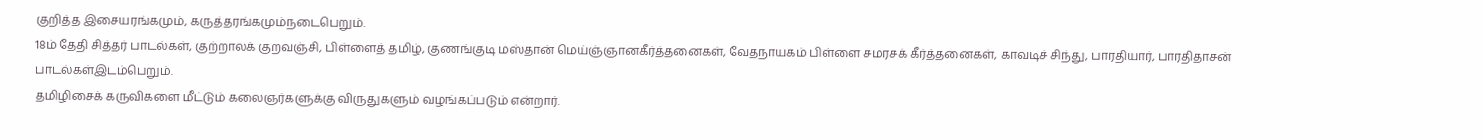குறித்த இசையரங்கமும், கருத்தரங்கமும்நடைபெறும்.
18ம் தேதி சித்தர் பாடல்கள், குற்றாலக் குறவஞ்சி, பிள்ளைத் தமிழ், குணங்குடி மஸ்தான் மெய்ஞ்ஞானகீர்த்தனைகள், வேதநாயகம் பிள்ளை சமரசக் கீர்த்தனைகள், காவடிச் சிந்து, பாரதியார், பாரதிதாசன் பாடல்கள்இடம்பெறும்.
தமிழிசைக் கருவிகளை மீட்டும் கலைஞர்களுக்கு விருதுகளும் வழங்கப்படும் என்றார்.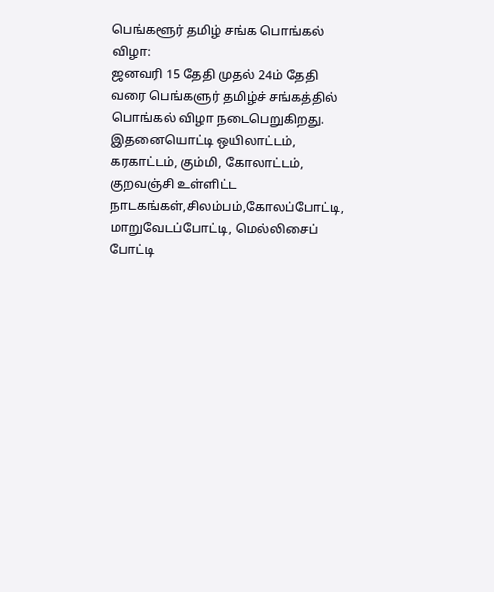பெங்களூர் தமிழ் சங்க பொங்கல் விழா:
ஜனவரி 15 தேதி முதல் 24ம் தேதி வரை பெங்களுர் தமிழ்ச் சங்கத்தில் பொங்கல் விழா நடைபெறுகிறது.
இதனையொட்டி ஒயிலாட்டம், கரகாட்டம், கும்மி, கோலாட்டம், குறவஞ்சி உள்ளிட்ட நாடகங்கள்,சிலம்பம்,கோலப்போட்டி, மாறுவேடப்போட்டி, மெல்லிசைப் போட்டி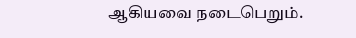ஆகியவை நடைபெறும்.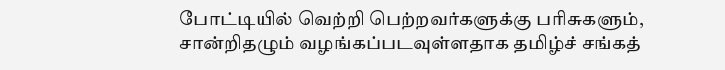போட்டியில் வெற்றி பெற்றவர்களுக்கு பரிசுகளும், சான்றிதழும் வழங்கப்படவுள்ளதாக தமிழ்ச் சங்கத்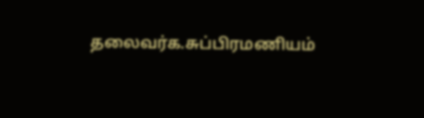தலைவர்க.சுப்பிரமணியம்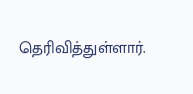தெரிவித்துள்ளார்.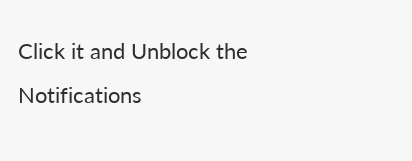Click it and Unblock the Notifications